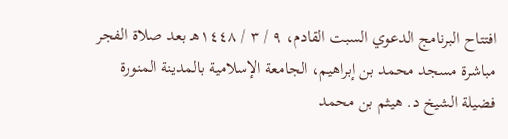افتتاح البرنامج الدعوي السبت القادم، ٩ / ٣ / ١٤٤٨هـ بعد صلاة الفجر مباشرة مسجد محمد بن إبراهيم، الجامعة الإسلامية بالمدينة المنورة فضيلة الشيخ د. هيثم بن محمد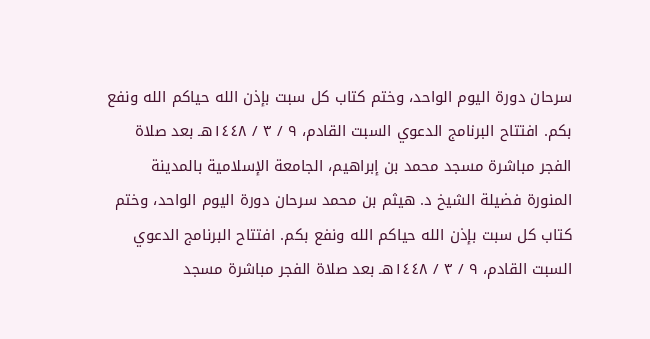سرحان دورة اليوم الواحد، وختم كتاب كل سبت بإذن الله حياكم الله ونفع بكم. افتتاح البرنامج الدعوي السبت القادم، ٩ / ٣ / ١٤٤٨هـ بعد صلاة الفجر مباشرة مسجد محمد بن إبراهيم، الجامعة الإسلامية بالمدينة المنورة فضيلة الشيخ د. هيثم بن محمد سرحان دورة اليوم الواحد، وختم كتاب كل سبت بإذن الله حياكم الله ونفع بكم. افتتاح البرنامج الدعوي السبت القادم، ٩ / ٣ / ١٤٤٨هـ بعد صلاة الفجر مباشرة مسجد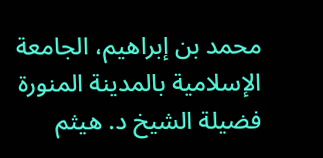محمد بن إبراهيم، الجامعة الإسلامية بالمدينة المنورة فضيلة الشيخ د. هيثم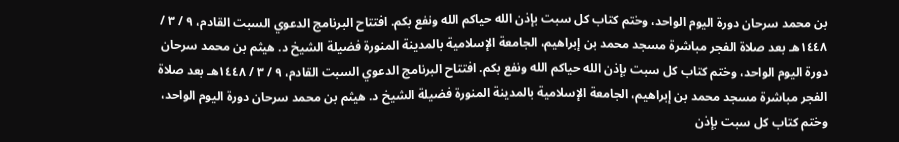بن محمد سرحان دورة اليوم الواحد، وختم كتاب كل سبت بإذن الله حياكم الله ونفع بكم. افتتاح البرنامج الدعوي السبت القادم، ٩ / ٣ / ١٤٤٨هـ بعد صلاة الفجر مباشرة مسجد محمد بن إبراهيم، الجامعة الإسلامية بالمدينة المنورة فضيلة الشيخ د. هيثم بن محمد سرحان دورة اليوم الواحد، وختم كتاب كل سبت بإذن الله حياكم الله ونفع بكم. افتتاح البرنامج الدعوي السبت القادم، ٩ / ٣ / ١٤٤٨هـ بعد صلاة الفجر مباشرة مسجد محمد بن إبراهيم، الجامعة الإسلامية بالمدينة المنورة فضيلة الشيخ د. هيثم بن محمد سرحان دورة اليوم الواحد، وختم كتاب كل سبت بإذن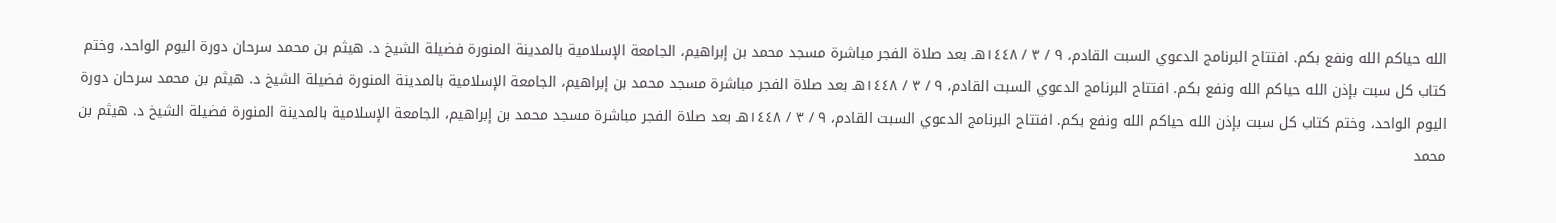الله حياكم الله ونفع بكم. افتتاح البرنامج الدعوي السبت القادم، ٩ / ٣ / ١٤٤٨هـ بعد صلاة الفجر مباشرة مسجد محمد بن إبراهيم، الجامعة الإسلامية بالمدينة المنورة فضيلة الشيخ د. هيثم بن محمد سرحان دورة اليوم الواحد، وختم كتاب كل سبت بإذن الله حياكم الله ونفع بكم. افتتاح البرنامج الدعوي السبت القادم، ٩ / ٣ / ١٤٤٨هـ بعد صلاة الفجر مباشرة مسجد محمد بن إبراهيم، الجامعة الإسلامية بالمدينة المنورة فضيلة الشيخ د. هيثم بن محمد سرحان دورة اليوم الواحد، وختم كتاب كل سبت بإذن الله حياكم الله ونفع بكم. افتتاح البرنامج الدعوي السبت القادم، ٩ / ٣ / ١٤٤٨هـ بعد صلاة الفجر مباشرة مسجد محمد بن إبراهيم، الجامعة الإسلامية بالمدينة المنورة فضيلة الشيخ د. هيثم بن محمد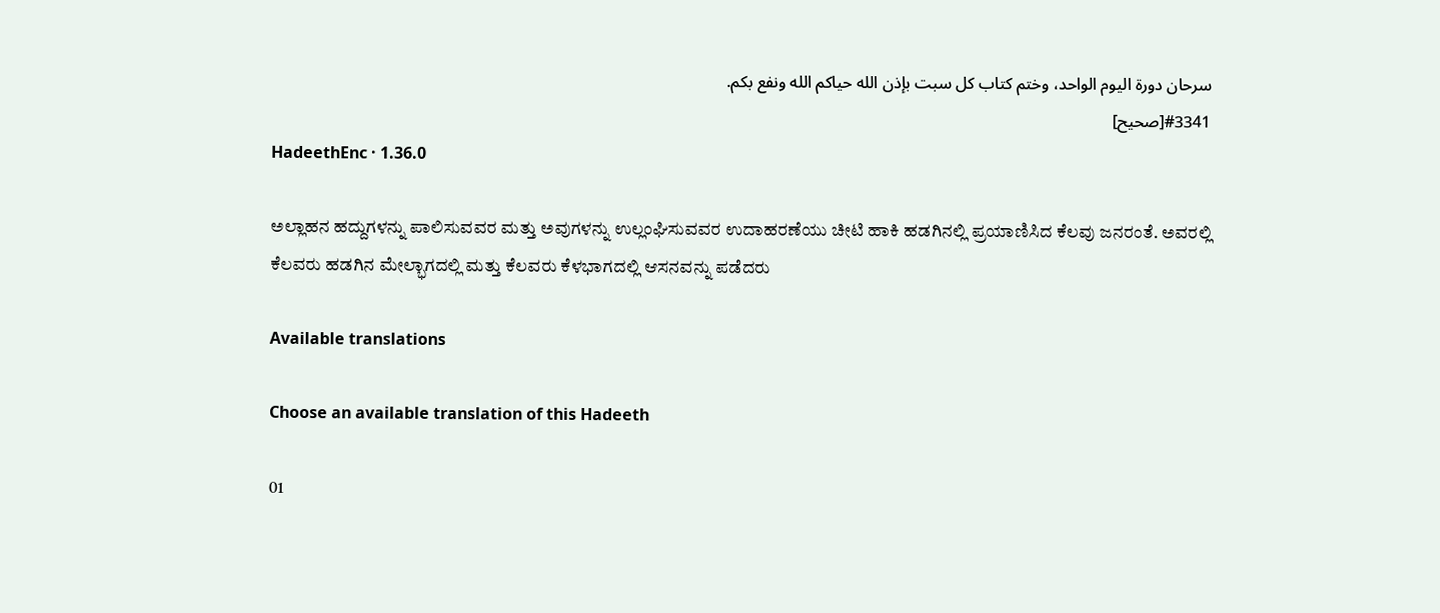سرحان دورة اليوم الواحد، وختم كتاب كل سبت بإذن الله حياكم الله ونفع بكم.
#3341[صحيح]
HadeethEnc · 1.36.0

ಅಲ್ಲಾಹನ ಹದ್ದುಗಳನ್ನು ಪಾಲಿಸುವವರ ಮತ್ತು ಅವುಗಳನ್ನು ಉಲ್ಲಂಘಿಸುವವರ ಉದಾಹರಣೆಯು ಚೀಟಿ ಹಾಕಿ ಹಡಗಿನಲ್ಲಿ ಪ್ರಯಾಣಿಸಿದ ಕೆಲವು ಜನರಂತೆ. ಅವರಲ್ಲಿ ಕೆಲವರು ಹಡಗಿನ ಮೇಲ್ಭಾಗದಲ್ಲಿ ಮತ್ತು ಕೆಲವರು ಕೆಳಭಾಗದಲ್ಲಿ ಆಸನವನ್ನು ಪಡೆದರು

Available translations

Choose an available translation of this Hadeeth

01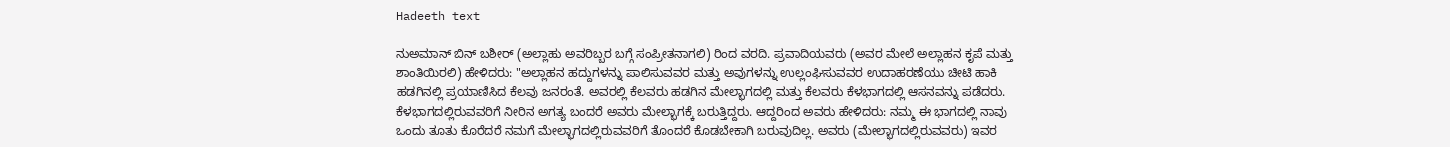Hadeeth text

ನುಅಮಾನ್ ಬಿನ್ ಬಶೀರ್ (ಅಲ್ಲಾಹು ಅವರಿಬ್ಬರ ಬಗ್ಗೆ ಸಂಪ್ರೀತನಾಗಲಿ) ರಿಂದ ವರದಿ. ಪ್ರವಾದಿಯವರು (ಅವರ ಮೇಲೆ ಅಲ್ಲಾಹನ ಕೃಪೆ ಮತ್ತು ಶಾಂತಿಯಿರಲಿ) ಹೇಳಿದರು: "ಅಲ್ಲಾಹನ ಹದ್ದುಗಳನ್ನು ಪಾಲಿಸುವವರ ಮತ್ತು ಅವುಗಳನ್ನು ಉಲ್ಲಂಘಿಸುವವರ ಉದಾಹರಣೆಯು ಚೀಟಿ ಹಾಕಿ ಹಡಗಿನಲ್ಲಿ ಪ್ರಯಾಣಿಸಿದ ಕೆಲವು ಜನರಂತೆ. ಅವರಲ್ಲಿ ಕೆಲವರು ಹಡಗಿನ ಮೇಲ್ಭಾಗದಲ್ಲಿ ಮತ್ತು ಕೆಲವರು ಕೆಳಭಾಗದಲ್ಲಿ ಆಸನವನ್ನು ಪಡೆದರು. ಕೆಳಭಾಗದಲ್ಲಿರುವವರಿಗೆ ನೀರಿನ ಅಗತ್ಯ ಬಂದರೆ ಅವರು ಮೇಲ್ಭಾಗಕ್ಕೆ ಬರುತ್ತಿದ್ದರು. ಆದ್ದರಿಂದ ಅವರು ಹೇಳಿದರು: ನಮ್ಮ ಈ ಭಾಗದಲ್ಲಿ ನಾವು ಒಂದು ತೂತು ಕೊರೆದರೆ ನಮಗೆ ಮೇಲ್ಭಾಗದಲ್ಲಿರುವವರಿಗೆ ತೊಂದರೆ ಕೊಡಬೇಕಾಗಿ ಬರುವುದಿಲ್ಲ. ಅವರು (ಮೇಲ್ಭಾಗದಲ್ಲಿರುವವರು) ಇವರ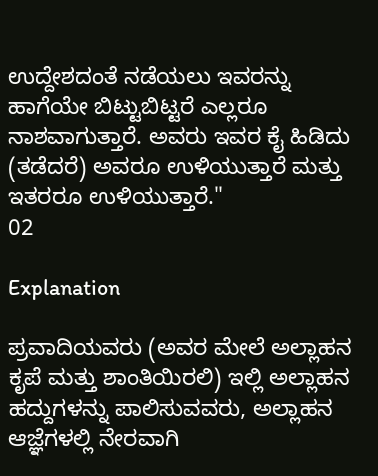ಉದ್ದೇಶದಂತೆ ನಡೆಯಲು ಇವರನ್ನು ಹಾಗೆಯೇ ಬಿಟ್ಟುಬಿಟ್ಟರೆ ಎಲ್ಲರೂ ನಾಶವಾಗುತ್ತಾರೆ. ಅವರು ಇವರ ಕೈ ಹಿಡಿದು (ತಡೆದರೆ) ಅವರೂ ಉಳಿಯುತ್ತಾರೆ ಮತ್ತು ಇತರರೂ ಉಳಿಯುತ್ತಾರೆ."
02

Explanation

ಪ್ರವಾದಿಯವರು (ಅವರ ಮೇಲೆ ಅಲ್ಲಾಹನ ಕೃಪೆ ಮತ್ತು ಶಾಂತಿಯಿರಲಿ) ಇಲ್ಲಿ ಅಲ್ಲಾಹನ ಹದ್ದುಗಳನ್ನು ಪಾಲಿಸುವವರು, ಅಲ್ಲಾಹನ ಆಜ್ಞೆಗಳಲ್ಲಿ ನೇರವಾಗಿ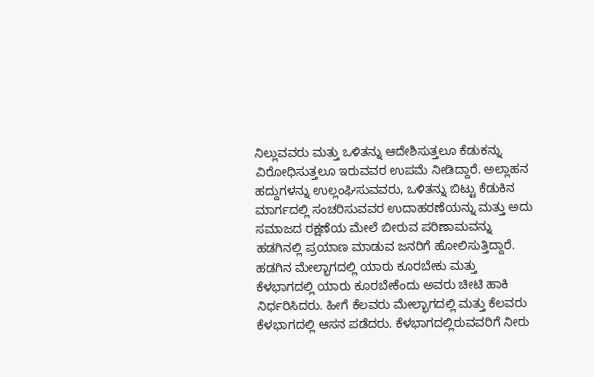ನಿಲ್ಲುವವರು ಮತ್ತು ಒಳಿತನ್ನು ಆದೇಶಿಸುತ್ತಲೂ ಕೆಡುಕನ್ನು ವಿರೋಧಿಸುತ್ತಲೂ ಇರುವವರ ಉಪಮೆ ನೀಡಿದ್ದಾರೆ. ಅಲ್ಲಾಹನ ಹದ್ದುಗಳನ್ನು ಉಲ್ಲಂಘಿಸುವವರು, ಒಳಿತನ್ನು ಬಿಟ್ಟು ಕೆಡುಕಿನ ಮಾರ್ಗದಲ್ಲಿ ಸಂಚರಿಸುವವರ ಉದಾಹರಣೆಯನ್ನು ಮತ್ತು ಅದು ಸಮಾಜದ ರಕ್ಷಣೆಯ ಮೇಲೆ ಬೀರುವ ಪರಿಣಾಮವನ್ನು ಹಡಗಿನಲ್ಲಿ ಪ್ರಯಾಣ ಮಾಡುವ ಜನರಿಗೆ ಹೋಲಿಸುತ್ತಿದ್ದಾರೆ. ಹಡಗಿನ ಮೇಲ್ಭಾಗದಲ್ಲಿ ಯಾರು ಕೂರಬೇಕು ಮತ್ತು ಕೆಳಭಾಗದಲ್ಲಿ ಯಾರು ಕೂರಬೇಕೆಂದು ಅವರು ಚೀಟಿ ಹಾಕಿ ನಿರ್ಧರಿಸಿದರು. ಹೀಗೆ ಕೆಲವರು ಮೇಲ್ಭಾಗದಲ್ಲಿ ಮತ್ತು ಕೆಲವರು ಕೆಳಭಾಗದಲ್ಲಿ ಆಸನ ಪಡೆದರು. ಕೆಳಭಾಗದಲ್ಲಿರುವವರಿಗೆ ನೀರು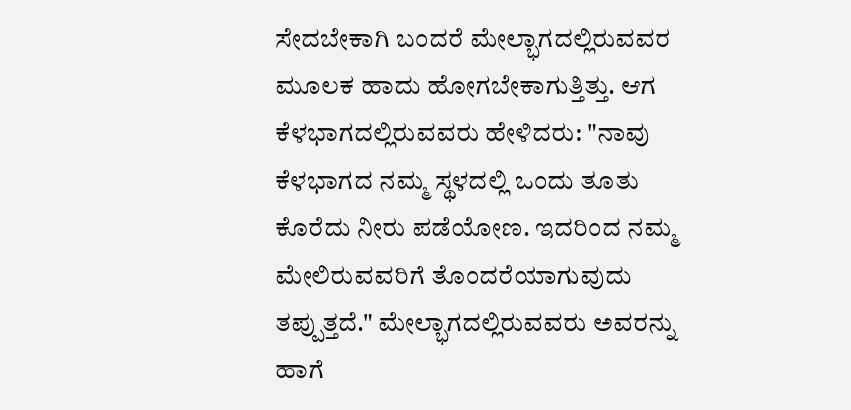ಸೇದಬೇಕಾಗಿ ಬಂದರೆ ಮೇಲ್ಭಾಗದಲ್ಲಿರುವವರ ಮೂಲಕ ಹಾದು ಹೋಗಬೇಕಾಗುತ್ತಿತ್ತು. ಆಗ ಕೆಳಭಾಗದಲ್ಲಿರುವವರು ಹೇಳಿದರು: "ನಾವು ಕೆಳಭಾಗದ ನಮ್ಮ ಸ್ಥಳದಲ್ಲಿ ಒಂದು ತೂತು ಕೊರೆದು ನೀರು ಪಡೆಯೋಣ. ಇದರಿಂದ ನಮ್ಮ ಮೇಲಿರುವವರಿಗೆ ತೊಂದರೆಯಾಗುವುದು ತಪ್ಪುತ್ತದೆ." ಮೇಲ್ಭಾಗದಲ್ಲಿರುವವರು ಅವರನ್ನು ಹಾಗೆ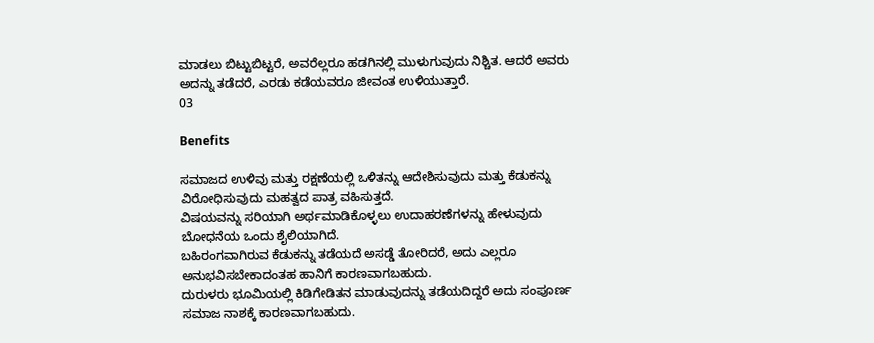ಮಾಡಲು ಬಿಟ್ಟುಬಿಟ್ಟರೆ, ಅವರೆಲ್ಲರೂ ಹಡಗಿನಲ್ಲಿ ಮುಳುಗುವುದು ನಿಶ್ಚಿತ. ಆದರೆ ಅವರು ಅದನ್ನು ತಡೆದರೆ, ಎರಡು ಕಡೆಯವರೂ ಜೀವಂತ ಉಳಿಯುತ್ತಾರೆ.
03

Benefits

ಸಮಾಜದ ಉಳಿವು ಮತ್ತು ರಕ್ಷಣೆಯಲ್ಲಿ ಒಳಿತನ್ನು ಆದೇಶಿಸುವುದು ಮತ್ತು ಕೆಡುಕನ್ನು ವಿರೋಧಿಸುವುದು ಮಹತ್ವದ ಪಾತ್ರ ವಹಿಸುತ್ತದೆ.
ವಿಷಯವನ್ನು ಸರಿಯಾಗಿ ಅರ್ಥಮಾಡಿಕೊಳ್ಳಲು ಉದಾಹರಣೆಗಳನ್ನು ಹೇಳುವುದು ಬೋಧನೆಯ ಒಂದು ಶೈಲಿಯಾಗಿದೆ.
ಬಹಿರಂಗವಾಗಿರುವ ಕೆಡುಕನ್ನು ತಡೆಯದೆ ಅಸಡ್ಡೆ ತೋರಿದರೆ, ಅದು ಎಲ್ಲರೂ ಅನುಭವಿಸಬೇಕಾದಂತಹ ಹಾನಿಗೆ ಕಾರಣವಾಗಬಹುದು.
ದುರುಳರು ಭೂಮಿಯಲ್ಲಿ ಕಿಡಿಗೇಡಿತನ ಮಾಡುವುದನ್ನು ತಡೆಯದಿದ್ದರೆ ಅದು ಸಂಪೂರ್ಣ ಸಮಾಜ ನಾಶಕ್ಕೆ ಕಾರಣವಾಗಬಹುದು.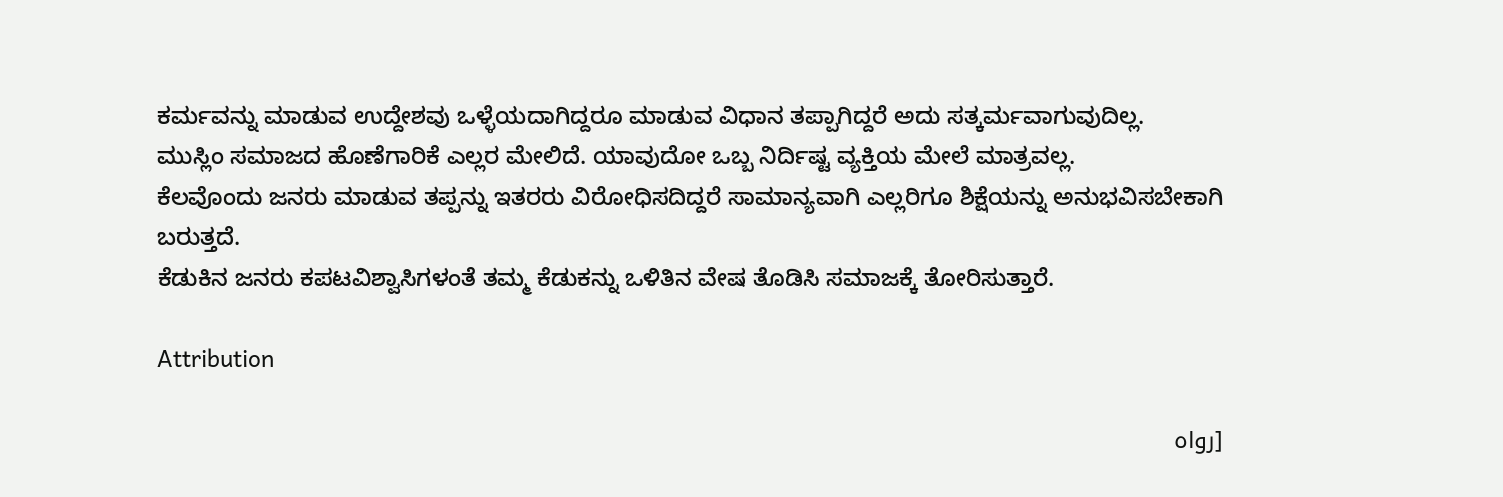ಕರ್ಮವನ್ನು ಮಾಡುವ ಉದ್ದೇಶವು ಒಳ್ಳೆಯದಾಗಿದ್ದರೂ ಮಾಡುವ ವಿಧಾನ ತಪ್ಪಾಗಿದ್ದರೆ ಅದು ಸತ್ಕರ್ಮವಾಗುವುದಿಲ್ಲ.
ಮುಸ್ಲಿಂ ಸಮಾಜದ ಹೊಣೆಗಾರಿಕೆ ಎಲ್ಲರ ಮೇಲಿದೆ. ಯಾವುದೋ ಒಬ್ಬ ನಿರ್ದಿಷ್ಟ ವ್ಯಕ್ತಿಯ ಮೇಲೆ ಮಾತ್ರವಲ್ಲ.
ಕೆಲವೊಂದು ಜನರು ಮಾಡುವ ತಪ್ಪನ್ನು ಇತರರು ವಿರೋಧಿಸದಿದ್ದರೆ ಸಾಮಾನ್ಯವಾಗಿ ಎಲ್ಲರಿಗೂ ಶಿಕ್ಷೆಯನ್ನು ಅನುಭವಿಸಬೇಕಾಗಿ ಬರುತ್ತದೆ.
ಕೆಡುಕಿನ ಜನರು ಕಪಟವಿಶ್ವಾಸಿಗಳಂತೆ ತಮ್ಮ ಕೆಡುಕನ್ನು ಒಳಿತಿನ ವೇಷ ತೊಡಿಸಿ ಸಮಾಜಕ್ಕೆ ತೋರಿಸುತ್ತಾರೆ.

Attribution

[رواه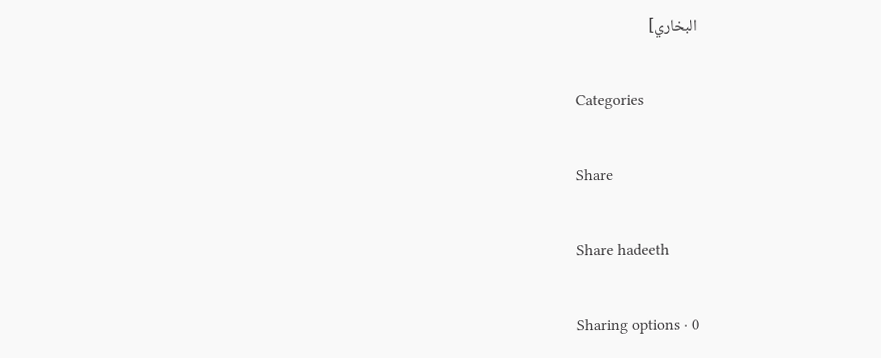البخاري]

Categories

Share

Share hadeeth

Sharing options · 0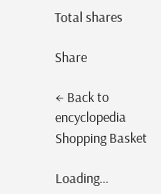Total shares

Share

← Back to encyclopedia
Shopping Basket

Loading...